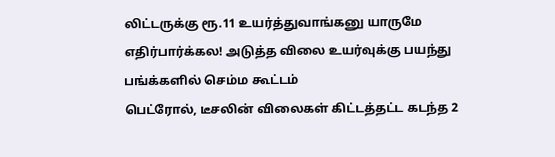லிட்டருக்கு ரூ.11 உயர்த்துவாங்கனு யாருமே எதிர்பார்க்கல! அடுத்த விலை உயர்வுக்கு பயந்து பங்க்களில் செம்ம கூட்டம்
பெட்ரோல், டீசலின் விலைகள் கிட்டத்தட்ட கடந்த 2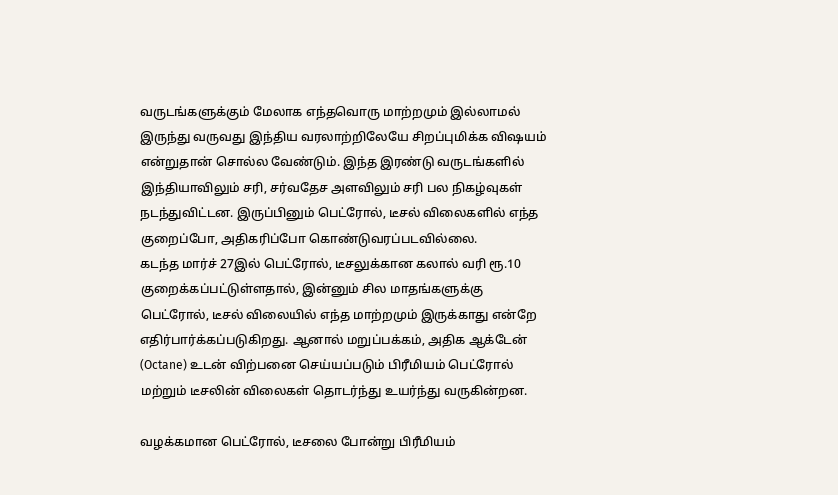வருடங்களுக்கும் மேலாக எந்தவொரு மாற்றமும் இல்லாமல் இருந்து வருவது இந்திய வரலாற்றிலேயே சிறப்புமிக்க விஷயம் என்றுதான் சொல்ல வேண்டும். இந்த இரண்டு வருடங்களில் இந்தியாவிலும் சரி, சர்வதேச அளவிலும் சரி பல நிகழ்வுகள் நடந்துவிட்டன. இருப்பினும் பெட்ரோல், டீசல் விலைகளில் எந்த குறைப்போ, அதிகரிப்போ கொண்டுவரப்படவில்லை.
கடந்த மார்ச் 27இல் பெட்ரோல், டீசலுக்கான கலால் வரி ரூ.10 குறைக்கப்பட்டுள்ளதால், இன்னும் சில மாதங்களுக்கு பெட்ரோல், டீசல் விலையில் எந்த மாற்றமும் இருக்காது என்றே எதிர்பார்க்கப்படுகிறது. ஆனால் மறுப்பக்கம், அதிக ஆக்டேன் (Octane) உடன் விற்பனை செய்யப்படும் பிரீமியம் பெட்ரோல் மற்றும் டீசலின் விலைகள் தொடர்ந்து உயர்ந்து வருகின்றன.

வழக்கமான பெட்ரோல், டீசலை போன்று பிரீமியம்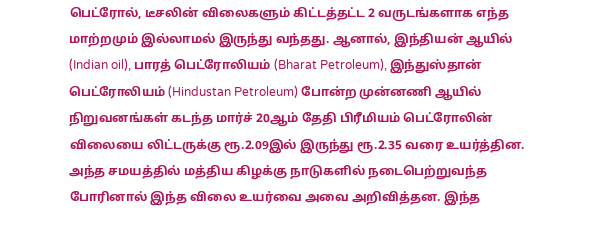பெட்ரோல், டீசலின் விலைகளும் கிட்டத்தட்ட 2 வருடங்களாக எந்த மாற்றமும் இல்லாமல் இருந்து வந்தது. ஆனால், இந்தியன் ஆயில் (Indian oil), பாரத் பெட்ரோலியம் (Bharat Petroleum), இந்துஸ்தான் பெட்ரோலியம் (Hindustan Petroleum) போன்ற முன்னணி ஆயில் நிறுவனங்கள் கடந்த மார்ச் 20ஆம் தேதி பிரீமியம் பெட்ரோலின் விலையை லிட்டருக்கு ரூ.2.09இல் இருந்து ரூ.2.35 வரை உயர்த்தின.
அந்த சமயத்தில் மத்திய கிழக்கு நாடுகளில் நடைபெற்றுவந்த போரினால் இந்த விலை உயர்வை அவை அறிவித்தன. இந்த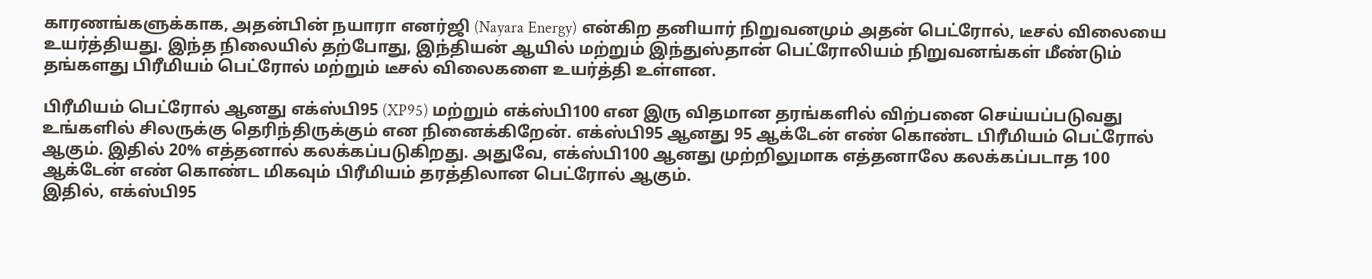காரணங்களுக்காக, அதன்பின் நயாரா எனர்ஜி (Nayara Energy) என்கிற தனியார் நிறுவனமும் அதன் பெட்ரோல், டீசல் விலையை உயர்த்தியது. இந்த நிலையில் தற்போது, இந்தியன் ஆயில் மற்றும் இந்துஸ்தான் பெட்ரோலியம் நிறுவனங்கள் மீண்டும் தங்களது பிரீமியம் பெட்ரோல் மற்றும் டீசல் விலைகளை உயர்த்தி உள்ளன.

பிரீமியம் பெட்ரோல் ஆனது எக்ஸ்பி95 (XP95) மற்றும் எக்ஸ்பி100 என இரு விதமான தரங்களில் விற்பனை செய்யப்படுவது உங்களில் சிலருக்கு தெரிந்திருக்கும் என நினைக்கிறேன். எக்ஸ்பி95 ஆனது 95 ஆக்டேன் எண் கொண்ட பிரீமியம் பெட்ரோல் ஆகும். இதில் 20% எத்தனால் கலக்கப்படுகிறது. அதுவே, எக்ஸ்பி100 ஆனது முற்றிலுமாக எத்தனாலே கலக்கப்படாத 100 ஆக்டேன் எண் கொண்ட மிகவும் பிரீமியம் தரத்திலான பெட்ரோல் ஆகும்.
இதில், எக்ஸ்பி95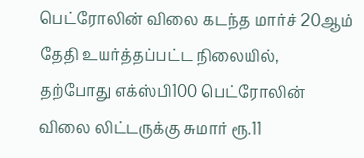பெட்ரோலின் விலை கடந்த மார்ச் 20ஆம் தேதி உயர்த்தப்பட்ட நிலையில், தற்போது எக்ஸ்பி100 பெட்ரோலின் விலை லிட்டருக்கு சுமார் ரூ.11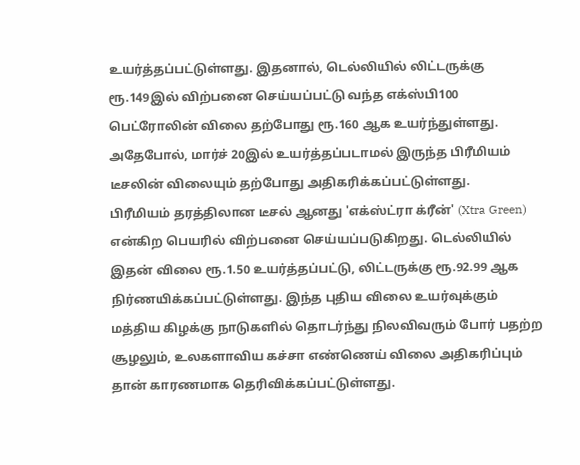உயர்த்தப்பட்டுள்ளது. இதனால், டெல்லியில் லிட்டருக்கு ரூ.149இல் விற்பனை செய்யப்பட்டு வந்த எக்ஸ்பி100 பெட்ரோலின் விலை தற்போது ரூ.160 ஆக உயர்ந்துள்ளது. அதேபோல், மார்ச் 20இல் உயர்த்தப்படாமல் இருந்த பிரீமியம் டீசலின் விலையும் தற்போது அதிகரிக்கப்பட்டுள்ளது.
பிரீமியம் தரத்திலான டீசல் ஆனது 'எக்ஸ்ட்ரா க்ரீன்' (Xtra Green) என்கிற பெயரில் விற்பனை செய்யப்படுகிறது. டெல்லியில் இதன் விலை ரூ.1.50 உயர்த்தப்பட்டு, லிட்டருக்கு ரூ.92.99 ஆக நிர்ணயிக்கப்பட்டுள்ளது. இந்த புதிய விலை உயர்வுக்கும் மத்திய கிழக்கு நாடுகளில் தொடர்ந்து நிலவிவரும் போர் பதற்ற சூழலும், உலகளாவிய கச்சா எண்ணெய் விலை அதிகரிப்பும் தான் காரணமாக தெரிவிக்கப்பட்டுள்ளது.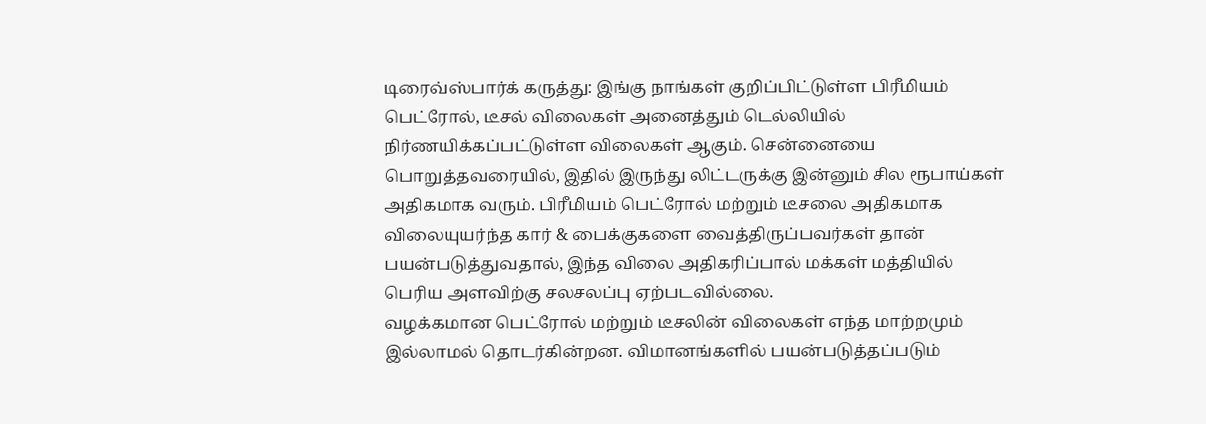டிரைவ்ஸ்பார்க் கருத்து: இங்கு நாங்கள் குறிப்பிட்டுள்ள பிரீமியம் பெட்ரோல், டீசல் விலைகள் அனைத்தும் டெல்லியில் நிர்ணயிக்கப்பட்டுள்ள விலைகள் ஆகும். சென்னையை பொறுத்தவரையில், இதில் இருந்து லிட்டருக்கு இன்னும் சில ரூபாய்கள் அதிகமாக வரும். பிரீமியம் பெட்ரோல் மற்றும் டீசலை அதிகமாக விலையுயர்ந்த கார் & பைக்குகளை வைத்திருப்பவர்கள் தான் பயன்படுத்துவதால், இந்த விலை அதிகரிப்பால் மக்கள் மத்தியில் பெரிய அளவிற்கு சலசலப்பு ஏற்படவில்லை.
வழக்கமான பெட்ரோல் மற்றும் டீசலின் விலைகள் எந்த மாற்றமும் இல்லாமல் தொடர்கின்றன. விமானங்களில் பயன்படுத்தப்படும்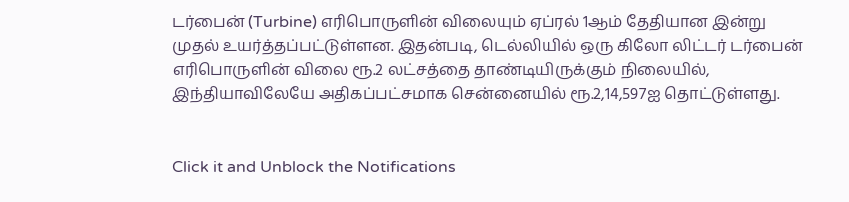டர்பைன் (Turbine) எரிபொருளின் விலையும் ஏப்ரல் 1ஆம் தேதியான இன்று முதல் உயர்த்தப்பட்டுள்ளன. இதன்படி, டெல்லியில் ஒரு கிலோ லிட்டர் டர்பைன் எரிபொருளின் விலை ரூ.2 லட்சத்தை தாண்டியிருக்கும் நிலையில், இந்தியாவிலேயே அதிகப்பட்சமாக சென்னையில் ரூ.2,14,597ஐ தொட்டுள்ளது.


Click it and Unblock the Notifications